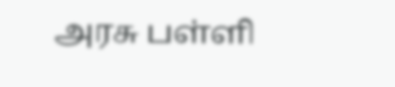அரசு பள்ளி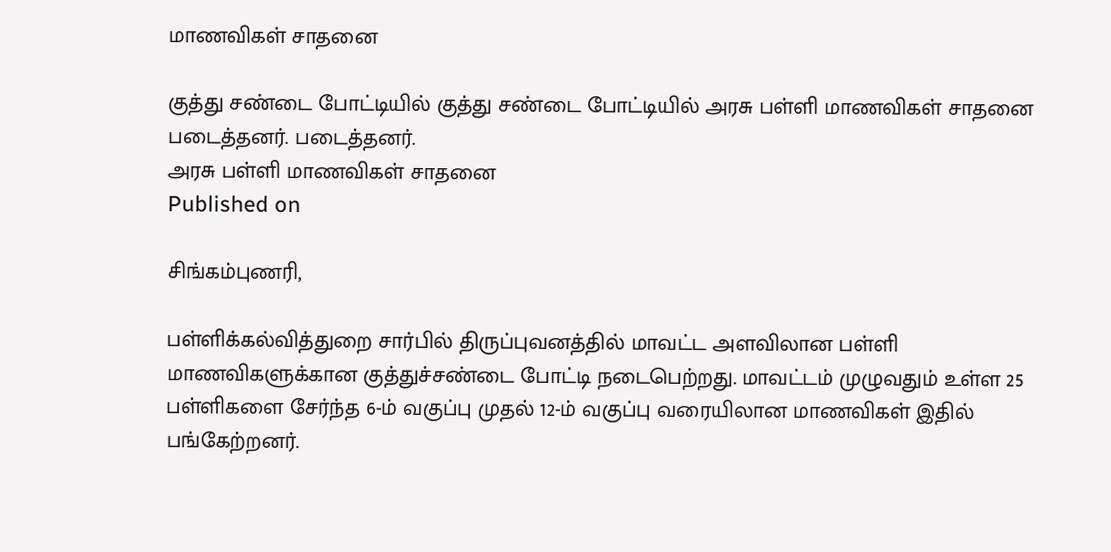மாணவிகள் சாதனை

குத்து சண்டை போட்டியில் குத்து சண்டை போட்டியில் அரசு பள்ளி மாணவிகள் சாதனை படைத்தனர். படைத்தனர்.
அரசு பள்ளி மாணவிகள் சாதனை
Published on

சிங்கம்புணரி,

பள்ளிக்கல்வித்துறை சார்பில் திருப்புவனத்தில் மாவட்ட அளவிலான பள்ளி மாணவிகளுக்கான குத்துச்சண்டை போட்டி நடைபெற்றது. மாவட்டம் முழுவதும் உள்ள 25 பள்ளிகளை சேர்ந்த 6-ம் வகுப்பு முதல் 12-ம் வகுப்பு வரையிலான மாணவிகள் இதில் பங்கேற்றனர்.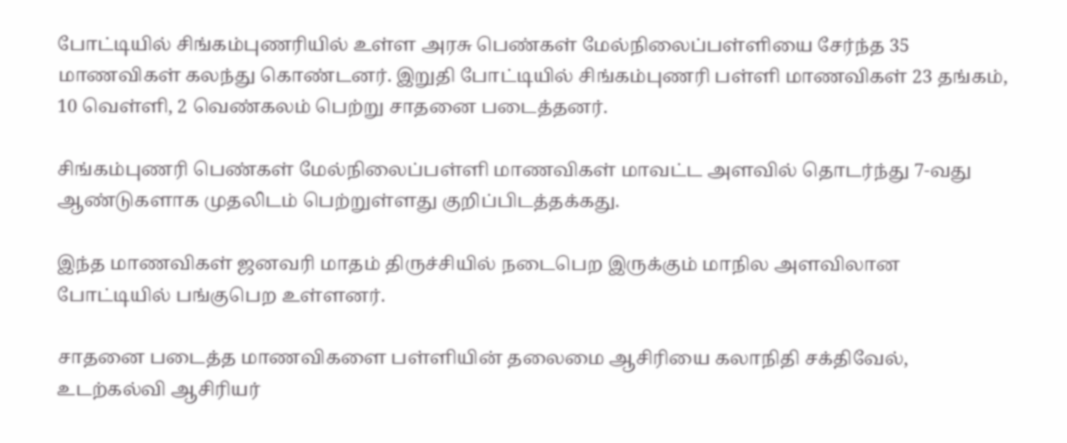போட்டியில் சிங்கம்புணரியில் உள்ள அரசு பெண்கள் மேல்நிலைப்பள்ளியை சேர்ந்த 35 மாணவிகள் கலந்து கொண்டனர். இறுதி போட்டியில் சிங்கம்புணரி பள்ளி மாணவிகள் 23 தங்கம், 10 வெள்ளி, 2 வெண்கலம் பெற்று சாதனை படைத்தனர்.

சிங்கம்புணரி பெண்கள் மேல்நிலைப்பள்ளி மாணவிகள் மாவட்ட அளவில் தொடர்ந்து 7-வது ஆண்டுகளாக முதலிடம் பெற்றுள்ளது குறிப்பிடத்தக்கது.

இந்த மாணவிகள் ஜனவரி மாதம் திருச்சியில் நடைபெற இருக்கும் மாநில அளவிலான போட்டியில் பங்குபெற உள்ளனர்.

சாதனை படைத்த மாணவிகளை பள்ளியின் தலைமை ஆசிரியை கலாநிதி சக்திவேல், உடற்கல்வி ஆசிரியர்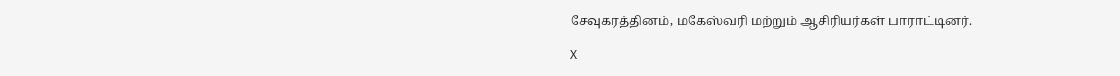சேவுகரத்தினம், மகேஸ்வரி மற்றும் ஆசிரியர்கள் பாராட்டினர்.

X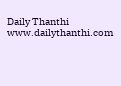Daily Thanthi
www.dailythanthi.com